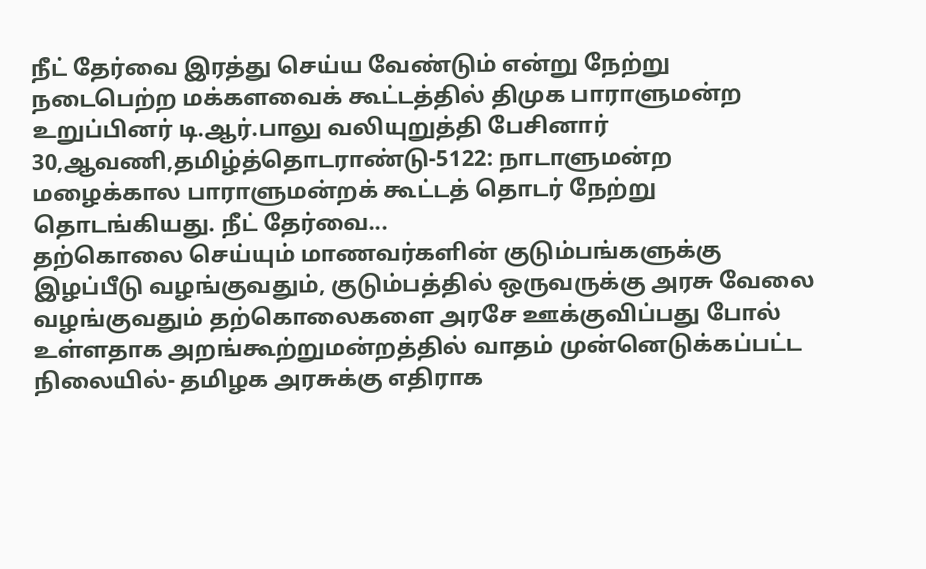நீட் தேர்வை இரத்து செய்ய வேண்டும் என்று நேற்று நடைபெற்ற மக்களவைக் கூட்டத்தில் திமுக பாராளுமன்ற உறுப்பினர் டி.ஆர்.பாலு வலியுறுத்தி பேசினார்
30,ஆவணி,தமிழ்த்தொடராண்டு-5122: நாடாளுமன்ற மழைக்கால பாராளுமன்றக் கூட்டத் தொடர் நேற்று தொடங்கியது. நீட் தேர்வை...
தற்கொலை செய்யும் மாணவர்களின் குடும்பங்களுக்கு இழப்பீடு வழங்குவதும், குடும்பத்தில் ஒருவருக்கு அரசு வேலை வழங்குவதும் தற்கொலைகளை அரசே ஊக்குவிப்பது போல் உள்ளதாக அறங்கூற்றுமன்றத்தில் வாதம் முன்னெடுக்கப்பட்ட நிலையில்- தமிழக அரசுக்கு எதிராக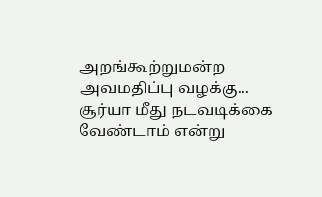அறங்கூற்றுமன்ற அவமதிப்பு வழக்கு...
சூர்யா மீது நடவடிக்கை வேண்டாம் என்று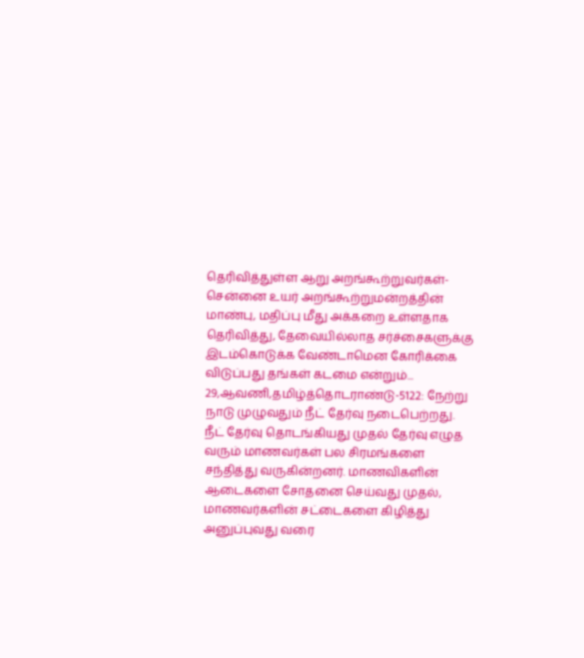தெரிவித்துள்ள ஆறு அறங்கூற்றுவர்கள்- சென்னை உயர் அறங்கூற்றுமன்றத்தின் மாண்பு, மதிப்பு மீது அக்கறை உள்ளதாக தெரிவித்து, தேவையில்லாத சர்ச்சைகளுக்கு இடம்கொடுக்க வேண்டாமென கோரிக்கை விடுப்பது தங்கள் கடமை என்றும்...
29,ஆவணி,தமிழ்த்தொடராண்டு-5122: நேற்று நாடு முழுவதும் நீட் தேர்வு நடைபெற்றது. நீட் தேர்வு தொடங்கியது முதல் தேர்வு எழுத வரும் மாணவர்கள் பல சிரமங்களை சந்தித்து வருகின்றனர். மாணவிகளின் ஆடைகளை சோதனை செய்வது முதல், மாணவர்களின் சட்டைகளை கிழித்து அனுப்புவது வரை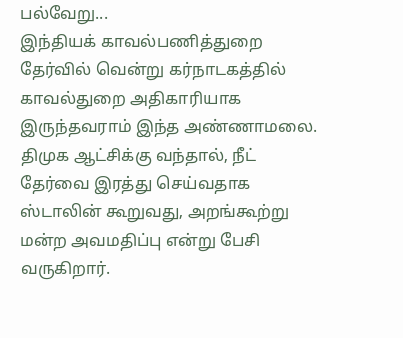பல்வேறு...
இந்தியக் காவல்பணித்துறை தேர்வில் வென்று கர்நாடகத்தில் காவல்துறை அதிகாரியாக இருந்தவராம் இந்த அண்ணாமலை. திமுக ஆட்சிக்கு வந்தால், நீட் தேர்வை இரத்து செய்வதாக ஸ்டாலின் கூறுவது, அறங்கூற்று மன்ற அவமதிப்பு என்று பேசி வருகிறார்.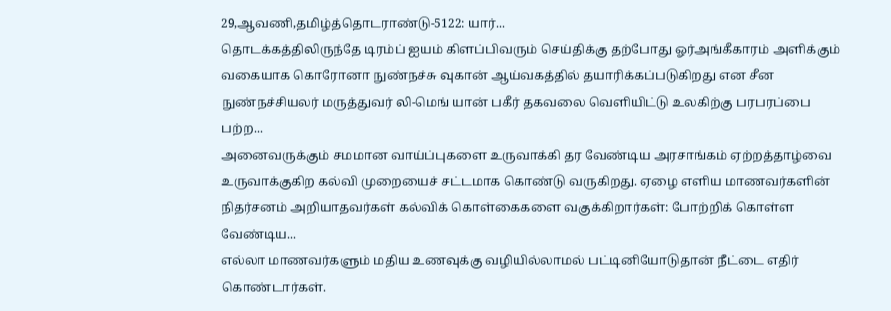29,ஆவணி,தமிழ்த்தொடராண்டு-5122: யார்...
தொடக்கத்திலிருந்தே டிரம்ப் ஐயம் கிளப்பிவரும் செய்திக்கு தற்போது ஓர்அங்கீகாரம் அளிக்கும் வகையாக கொரோனா நுண்நச்சு வுகான் ஆய்வகத்தில் தயாரிக்கப்படுகிறது என சீன நுண்நச்சியலர் மருத்துவர் லி-மெங் யான் பகீர் தகவலை வெளியிட்டு உலகிற்கு பரபரப்பை பற்ற...
அனைவருக்கும் சமமான வாய்ப்புகளை உருவாக்கி தர வேண்டிய அரசாங்கம் ஏற்றத்தாழ்வை உருவாக்குகிற கல்வி முறையைச் சட்டமாக கொண்டு வருகிறது. ஏழை எளிய மாணவர்களின் நிதர்சனம் அறியாதவர்கள் கல்விக் கொள்கைகளை வகுக்கிறார்கள்: போற்றிக் கொள்ள வேண்டிய...
எல்லா மாணவர்களும் மதிய உணவுக்கு வழியில்லாமல் பட்டினியோடுதான் நீட்டை எதிர் கொண்டார்கள்.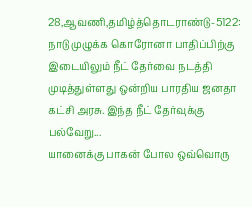28,ஆவணி,தமிழ்த்தொடராண்டு-5122: நாடு முழுக்க கொரோனா பாதிப்பிற்கு இடையிலும் நீட் தேர்வை நடத்தி முடித்துள்ளது ஒன்றிய பாரதிய ஜனதா கட்சி அரசு. இந்த நீட் தேர்வுக்கு பல்வேறு...
யானைக்கு பாகன் போல ஒவ்வொரு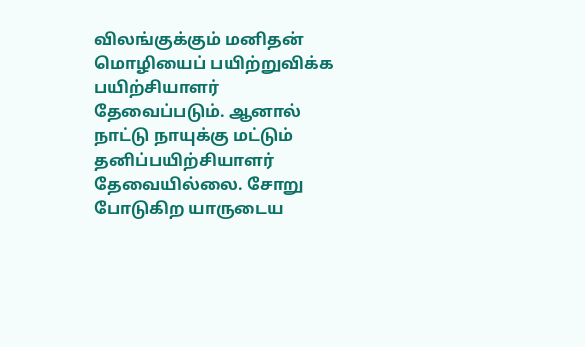விலங்குக்கும் மனிதன் மொழியைப் பயிற்றுவிக்க பயிற்சியாளர் தேவைப்படும். ஆனால் நாட்டு நாயுக்கு மட்டும் தனிப்பயிற்சியாளர் தேவையில்லை. சோறு போடுகிற யாருடைய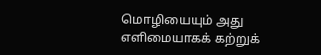மொழியையும் அது எளிமையாகக் கற்றுக்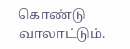கொண்டு வாலாட்டும்.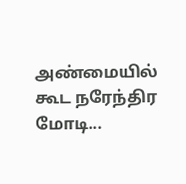அண்மையில் கூட நரேந்திர மோடி...